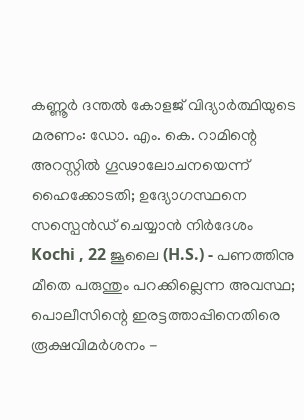കണ്ണൂർ ദന്തൽ കോളജ് വിദ്യാർത്ഥിയുടെ മരണം: ഡോ. എം. കെ. റാമിന്റെ അറസ്റ്റിൽ ഗൂഢാലോചനയെന്ന് ഹൈക്കോടതി; ഉദ്യോഗസ്ഥനെ സസ്പെൻഡ് ചെയ്യാൻ നിർദേശം
Kochi , 22 ജൂലൈ (H.S.) - പണത്തിനു മീതെ പരുന്തും പറക്കില്ലെന്ന അവസ്ഥ; പൊലീസിന്റെ ഇരട്ടത്താപ്പിനെതിരെ രൂക്ഷവിമർശനം -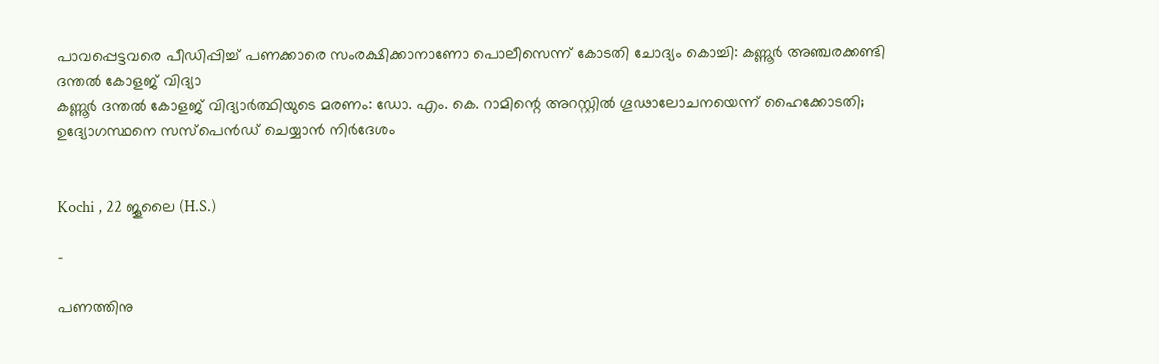പാവപ്പെട്ടവരെ പീഡിപ്പിച്ച് പണക്കാരെ സംരക്ഷിക്കാനാണോ പൊലീസെന്ന് കോടതി ചോദ്യം കൊച്ചി: കണ്ണൂർ അഞ്ചരക്കണ്ടി ദന്തൽ കോളജ് വിദ്യാ
കണ്ണൂർ ദന്തൽ കോളജ് വിദ്യാർത്ഥിയുടെ മരണം: ഡോ. എം. കെ. റാമിന്റെ അറസ്റ്റിൽ ഗൂഢാലോചനയെന്ന് ഹൈക്കോടതി; ഉദ്യോഗസ്ഥനെ സസ്പെൻഡ് ചെയ്യാൻ നിർദേശം


Kochi , 22 ജൂലൈ (H.S.)

-

പണത്തിനു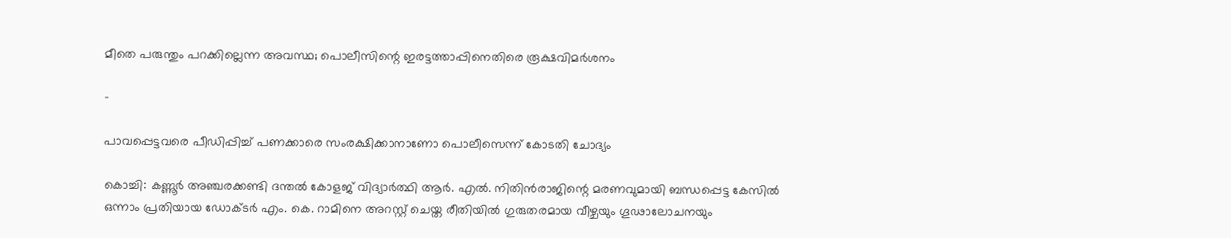മീതെ പരുന്തും പറക്കില്ലെന്ന അവസ്ഥ; പൊലീസിന്റെ ഇരട്ടത്താപ്പിനെതിരെ രൂക്ഷവിമർശനം

-

പാവപ്പെട്ടവരെ പീഡിപ്പിച്ച് പണക്കാരെ സംരക്ഷിക്കാനാണോ പൊലീസെന്ന് കോടതി ചോദ്യം

കൊച്ചി: കണ്ണൂർ അഞ്ചരക്കണ്ടി ദന്തൽ കോളജ് വിദ്യാർത്ഥി ആർ. എൽ. നിതിൻരാജിന്റെ മരണവുമായി ബന്ധപ്പെട്ട കേസിൽ ഒന്നാം പ്രതിയായ ഡോക്ടർ എം. കെ. റാമിനെ അറസ്റ്റ് ചെയ്ത രീതിയിൽ ഗുരുതരമായ വീഴ്ചയും ഗൂഢാലോചനയും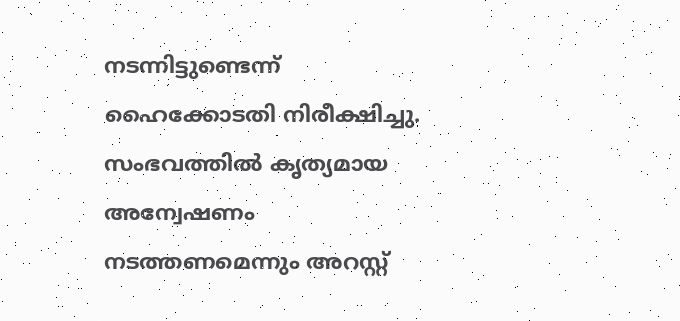നടന്നിട്ടുണ്ടെന്ന് ഹൈക്കോടതി നിരീക്ഷിച്ചു. സംഭവത്തിൽ കൃത്യമായ അന്വേഷണം നടത്തണമെന്നും അറസ്റ്റ്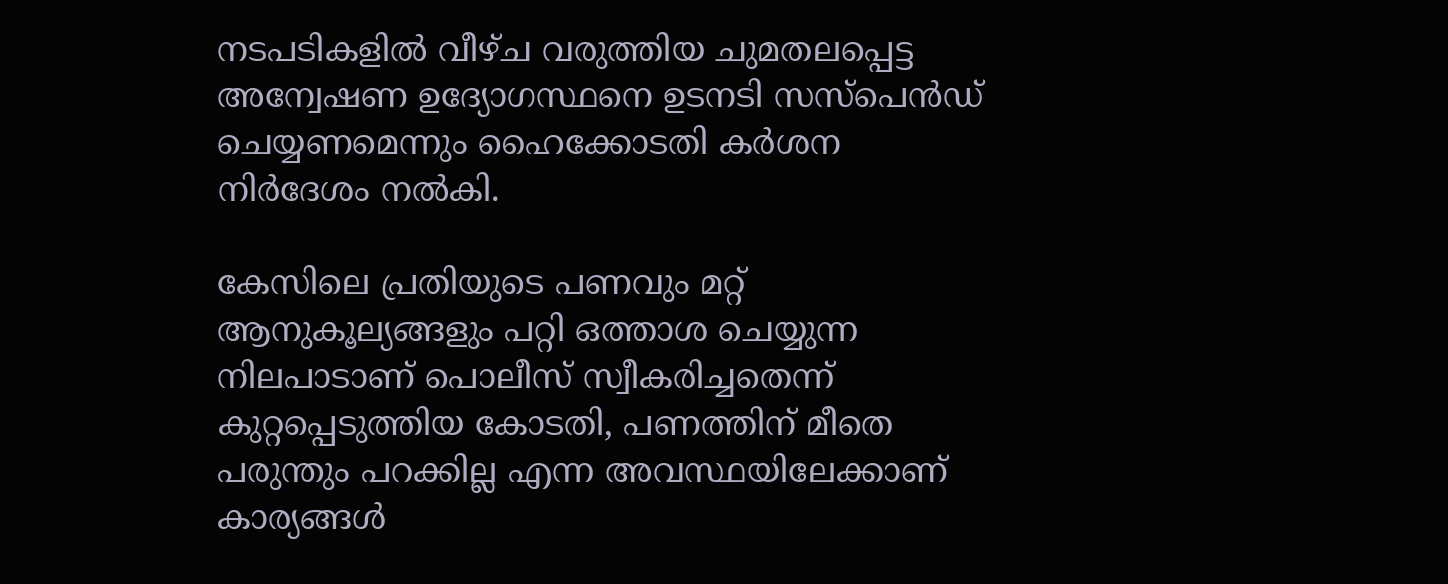നടപടികളിൽ വീഴ്ച വരുത്തിയ ചുമതലപ്പെട്ട അന്വേഷണ ഉദ്യോഗസ്ഥനെ ഉടനടി സസ്പെൻഡ് ചെയ്യണമെന്നും ഹൈക്കോടതി കർശന നിർദേശം നൽകി.

കേസിലെ പ്രതിയുടെ പണവും മറ്റ് ആനുകൂല്യങ്ങളും പറ്റി ഒത്താശ ചെയ്യുന്ന നിലപാടാണ് പൊലീസ് സ്വീകരിച്ചതെന്ന് കുറ്റപ്പെടുത്തിയ കോടതി, പണത്തിന് മീതെ പരുന്തും പറക്കില്ല എന്ന അവസ്ഥയിലേക്കാണ് കാര്യങ്ങൾ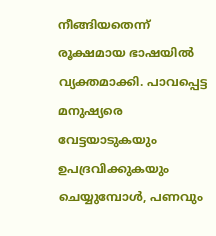നീങ്ങിയതെന്ന് രൂക്ഷമായ ഭാഷയിൽ വ്യക്തമാക്കി. പാവപ്പെട്ട മനുഷ്യരെ വേട്ടയാടുകയും ഉപദ്രവിക്കുകയും ചെയ്യുമ്പോൾ, പണവും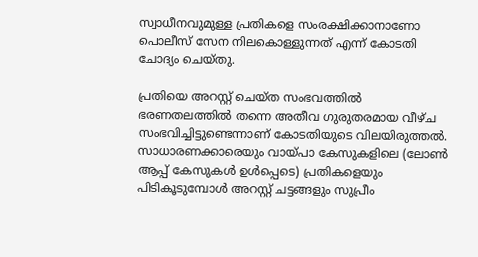സ്വാധീനവുമുള്ള പ്രതികളെ സംരക്ഷിക്കാനാണോ പൊലീസ് സേന നിലകൊള്ളുന്നത് എന്ന് കോടതി ചോദ്യം ചെയ്തു.

പ്രതിയെ അറസ്റ്റ് ചെയ്ത സംഭവത്തിൽ ഭരണതലത്തിൽ തന്നെ അതീവ ഗുരുതരമായ വീഴ്ച സംഭവിച്ചിട്ടുണ്ടെന്നാണ് കോടതിയുടെ വിലയിരുത്തൽ. സാധാരണക്കാരെയും വായ്പാ കേസുകളിലെ (ലോൺ ആപ്പ് കേസുകൾ ഉൾപ്പെടെ) പ്രതികളെയും പിടികൂടുമ്പോൾ അറസ്റ്റ് ചട്ടങ്ങളും സുപ്രീം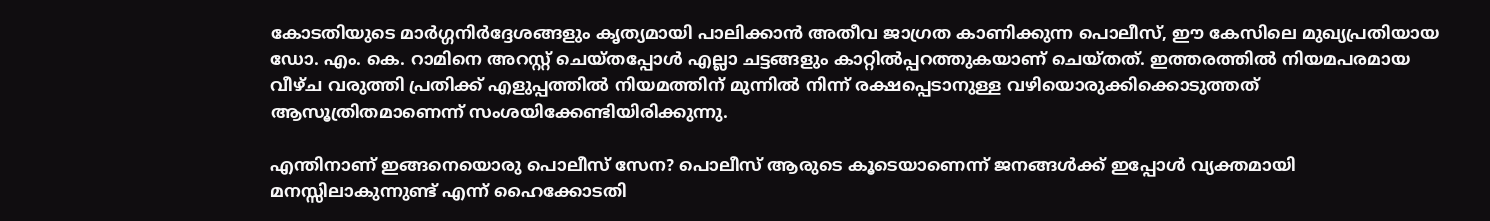കോടതിയുടെ മാർഗ്ഗനിർദ്ദേശങ്ങളും കൃത്യമായി പാലിക്കാൻ അതീവ ജാഗ്രത കാണിക്കുന്ന പൊലീസ്, ഈ കേസിലെ മുഖ്യപ്രതിയായ ഡോ. എം. കെ. റാമിനെ അറസ്റ്റ് ചെയ്തപ്പോൾ എല്ലാ ചട്ടങ്ങളും കാറ്റിൽപ്പറത്തുകയാണ് ചെയ്തത്. ഇത്തരത്തിൽ നിയമപരമായ വീഴ്ച വരുത്തി പ്രതിക്ക് എളുപ്പത്തിൽ നിയമത്തിന് മുന്നിൽ നിന്ന് രക്ഷപ്പെടാനുള്ള വഴിയൊരുക്കിക്കൊടുത്തത് ആസൂത്രിതമാണെന്ന് സംശയിക്കേണ്ടിയിരിക്കുന്നു.

എന്തിനാണ് ഇങ്ങനെയൊരു പൊലീസ് സേന? പൊലീസ് ആരുടെ കൂടെയാണെന്ന് ജനങ്ങൾക്ക് ഇപ്പോൾ വ്യക്തമായി മനസ്സിലാകുന്നുണ്ട് എന്ന് ഹൈക്കോടതി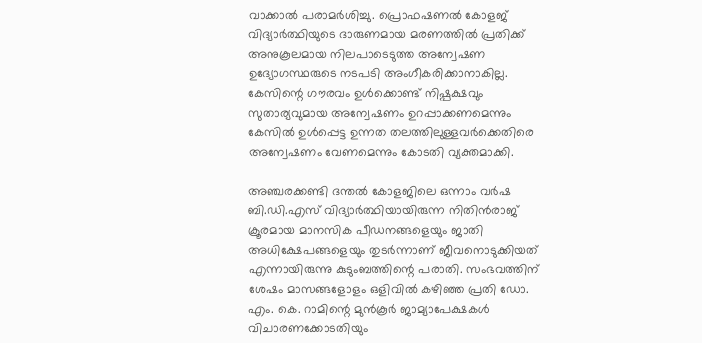വാക്കാൽ പരാമർശിച്ചു. പ്രൊഫഷണൽ കോളജ് വിദ്യാർത്ഥിയുടെ ദാരുണമായ മരണത്തിൽ പ്രതിക്ക് അനുകൂലമായ നിലപാടെടുത്ത അന്വേഷണ ഉദ്യോഗസ്ഥരുടെ നടപടി അംഗീകരിക്കാനാകില്ല. കേസിന്റെ ഗൗരവം ഉൾക്കൊണ്ട് നിഷ്പക്ഷവും സുതാര്യവുമായ അന്വേഷണം ഉറപ്പാക്കണമെന്നും കേസിൽ ഉൾപ്പെട്ട ഉന്നത തലത്തിലുള്ളവർക്കെതിരെ അന്വേഷണം വേണമെന്നും കോടതി വ്യക്തമാക്കി.

അഞ്ചരക്കണ്ടി ദന്തൽ കോളജിലെ ഒന്നാം വർഷ ബി.ഡി.എസ് വിദ്യാർത്ഥിയായിരുന്ന നിതിൻരാജ് ക്രൂരമായ മാനസിക പീഡനങ്ങളെയും ജാതി അധിക്ഷേപങ്ങളെയും തുടർന്നാണ് ജീവനൊടുക്കിയത് എന്നായിരുന്നു കുടുംബത്തിന്റെ പരാതി. സംഭവത്തിന് ശേഷം മാസങ്ങളോളം ഒളിവിൽ കഴിഞ്ഞ പ്രതി ഡോ. എം. കെ. റാമിന്റെ മുൻകൂർ ജാമ്യാപേക്ഷകൾ വിചാരണക്കോടതിയും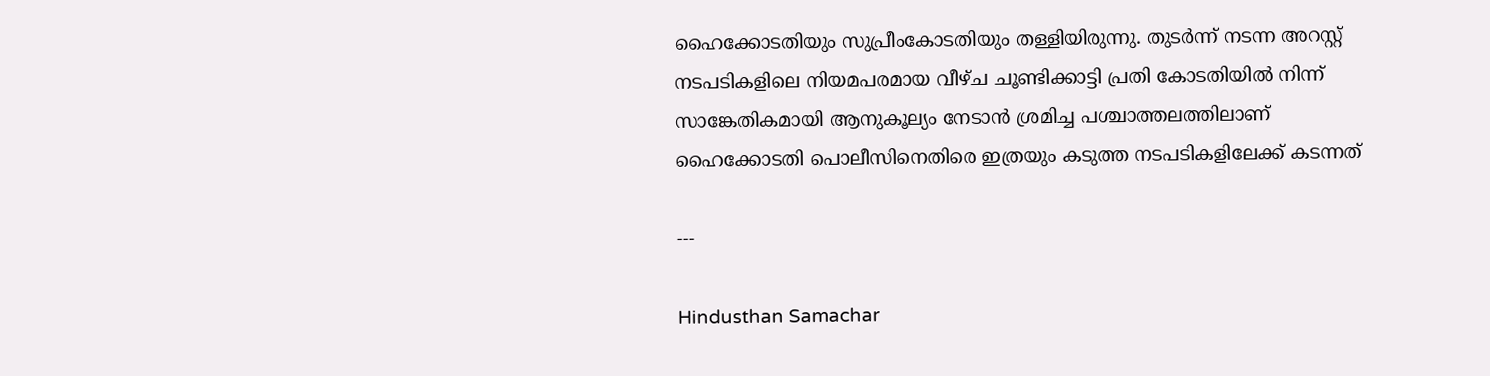ഹൈക്കോടതിയും സുപ്രീംകോടതിയും തള്ളിയിരുന്നു. തുടർന്ന് നടന്ന അറസ്റ്റ് നടപടികളിലെ നിയമപരമായ വീഴ്ച ചൂണ്ടിക്കാട്ടി പ്രതി കോടതിയിൽ നിന്ന് സാങ്കേതികമായി ആനുകൂല്യം നേടാൻ ശ്രമിച്ച പശ്ചാത്തലത്തിലാണ് ഹൈക്കോടതി പൊലീസിനെതിരെ ഇത്രയും കടുത്ത നടപടികളിലേക്ക് കടന്നത്

---

Hindusthan Samachar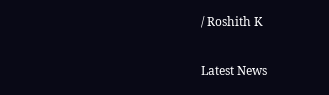/ Roshith K


Latest News